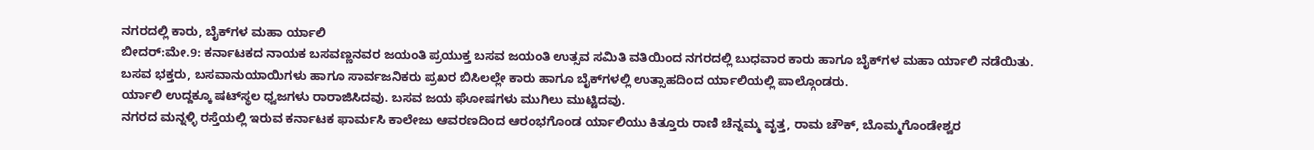ನಗರದಲ್ಲಿ ಕಾರು, ಬೈಕ್‍ಗಳ ಮಹಾ ರ್ಯಾಲಿ
ಬೀದರ್:ಮೇ.9: ಕರ್ನಾಟಕದ ನಾಯಕ ಬಸವಣ್ಣನವರ ಜಯಂತಿ ಪ್ರಯುಕ್ತ ಬಸವ ಜಯಂತಿ ಉತ್ಸವ ಸಮಿತಿ ವತಿಯಿಂದ ನಗರದಲ್ಲಿ ಬುಧವಾರ ಕಾರು ಹಾಗೂ ಬೈಕ್‍ಗಳ ಮಹಾ ರ್ಯಾಲಿ ನಡೆಯಿತು.
ಬಸವ ಭಕ್ತರು, ಬಸವಾನುಯಾಯಿಗಳು ಹಾಗೂ ಸಾರ್ವಜನಿಕರು ಪ್ರಖರ ಬಿಸಿಲಲ್ಲೇ ಕಾರು ಹಾಗೂ ಬೈಕ್‍ಗಳಲ್ಲಿ ಉತ್ಸಾಹದಿಂದ ರ್ಯಾಲಿಯಲ್ಲಿ ಪಾಲ್ಗೊಂಡರು.
ರ್ಯಾಲಿ ಉದ್ದಕ್ಕೂ ಷಟ್‍ಸ್ಥಲ ಧ್ವಜಗಳು ರಾರಾಜಿಸಿದವು. ಬಸವ ಜಯ ಘೋಷಗಳು ಮುಗಿಲು ಮುಟ್ಟಿದವು.
ನಗರದ ಮನ್ನಳ್ಳಿ ರಸ್ತೆಯಲ್ಲಿ ಇರುವ ಕರ್ನಾಟಕ ಫಾರ್ಮಸಿ ಕಾಲೇಜು ಆವರಣದಿಂದ ಆರಂಭಗೊಂಡ ರ್ಯಾಲಿಯು ಕಿತ್ತೂರು ರಾಣಿ ಚೆನ್ನಮ್ಮ ವೃತ್ತ, ರಾಮ ಚೌಕ್, ಬೊಮ್ಮಗೊಂಡೇಶ್ವರ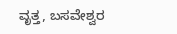ವೃತ್ತ, ಬಸವೇಶ್ವರ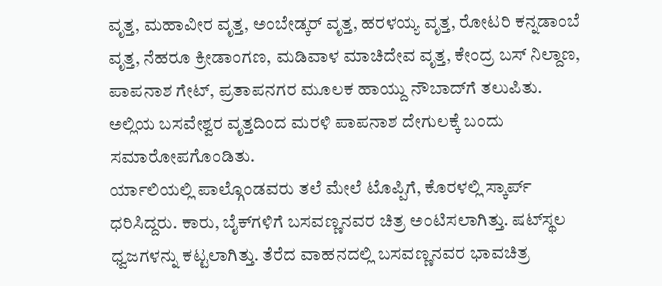ವೃತ್ತ, ಮಹಾವೀರ ವೃತ್ತ, ಅಂಬೇಡ್ಕರ್ ವೃತ್ತ, ಹರಳಯ್ಯ ವೃತ್ತ, ರೋಟರಿ ಕನ್ನಡಾಂಬೆ ವೃತ್ತ, ನೆಹರೂ ಕ್ರೀಡಾಂಗಣ, ಮಡಿವಾಳ ಮಾಚಿದೇವ ವೃತ್ತ, ಕೇಂದ್ರ ಬಸ್ ನಿಲ್ದಾಣ, ಪಾಪನಾಶ ಗೇಟ್, ಪ್ರತಾಪನಗರ ಮೂಲಕ ಹಾಯ್ದು ನೌಬಾದ್‍ಗೆ ತಲುಪಿತು. ಅಲ್ಲಿಯ ಬಸವೇಶ್ವರ ವೃತ್ತದಿಂದ ಮರಳಿ ಪಾಪನಾಶ ದೇಗುಲಕ್ಕೆ ಬಂದು ಸಮಾರೋಪಗೊಂಡಿತು.
ರ್ಯಾಲಿಯಲ್ಲಿ ಪಾಲ್ಗೊಂಡವರು ತಲೆ ಮೇಲೆ ಟೊಪ್ಪಿಗೆ, ಕೊರಳಲ್ಲಿ ಸ್ಕಾರ್ಪ್ ಧರಿಸಿದ್ದರು. ಕಾರು, ಬೈಕ್‍ಗಳಿಗೆ ಬಸವಣ್ಣನವರ ಚಿತ್ರ ಅಂಟಿಸಲಾಗಿತ್ತು. ಷಟ್‍ಸ್ಥಲ ಧ್ವಜಗಳನ್ನು ಕಟ್ಟಲಾಗಿತ್ತು. ತೆರೆದ ವಾಹನದಲ್ಲಿ ಬಸವಣ್ಣನವರ ಭಾವಚಿತ್ರ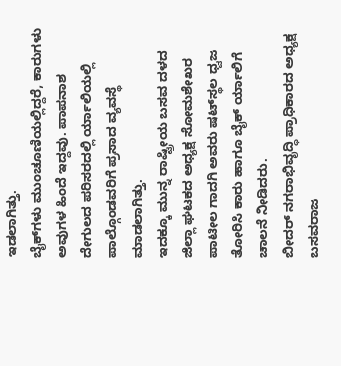ಇಡಲಾಗಿತ್ತು.
ಬೈಕ್‍ಗಳು ಮುಂಚೂಣಿಯಲ್ಲಿದ್ದರೆ, ಕಾರುಗಳು ಅವುಗಳ ಹಿಂದೆ ಇದ್ದವು. ಪಾಪನಾಶ ದೇಗುಲದ ಪರಿಸರದಲ್ಲಿ ರ್ಯಾಲಿಯಲ್ಲಿ ಪಾಲ್ಗೊಂಡವರಿಗೆ ಪ್ರಸಾದ ವ್ಯವಸ್ಥೆ ಮಾಡಲಾಗಿತ್ತು.
ಇದಕ್ಕೂ ಮುನ್ನ ರಾಷ್ಟ್ರೀಯ ಬಸವ ದಳದ ಜಿಲ್ಲಾ ಘಟಕದ ಅಧ್ಯಕ್ಷ ಸೋಮಶೇಖರ ಪಾಟೀಲ ಗಾದಗಿ ಅವರು ಷಟ್‍ಸ್ಥಲ ಧ್ವಜ ತೋರಿಸಿ ಕಾರು ಹಾಗೂ ಬೈಕ್ ರ್ಯಾಲಿಗೆ ಚಾಲನೆ ನೀಡಿದರು.
ಬೀದರ್ ನಗರಾಭಿವೃದ್ಧಿ ಪ್ರಾಧಿಕಾರದ ಅಧ್ಯಕ್ಷ ಬಸವರಾಜ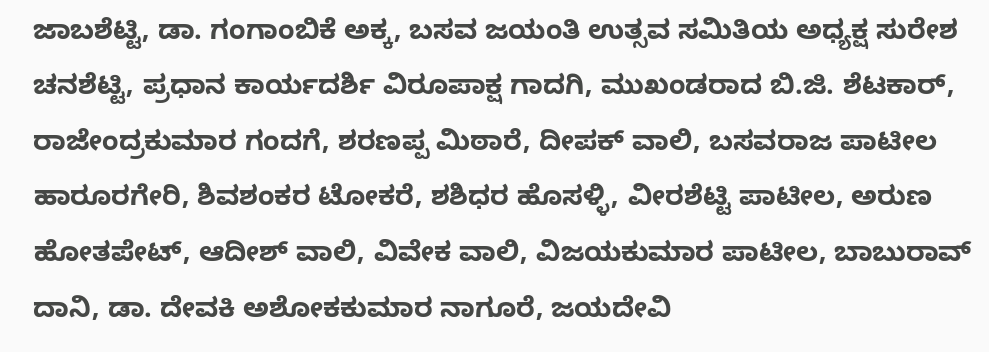ಜಾಬಶೆಟ್ಟಿ, ಡಾ. ಗಂಗಾಂಬಿಕೆ ಅಕ್ಕ, ಬಸವ ಜಯಂತಿ ಉತ್ಸವ ಸಮಿತಿಯ ಅಧ್ಯಕ್ಷ ಸುರೇಶ ಚನಶೆಟ್ಟಿ, ಪ್ರಧಾನ ಕಾರ್ಯದರ್ಶಿ ವಿರೂಪಾಕ್ಷ ಗಾದಗಿ, ಮುಖಂಡರಾದ ಬಿ.ಜಿ. ಶೆಟಕಾರ್, ರಾಜೇಂದ್ರಕುಮಾರ ಗಂದಗೆ, ಶರಣಪ್ಪ ಮಿಠಾರೆ, ದೀಪಕ್ ವಾಲಿ, ಬಸವರಾಜ ಪಾಟೀಲ ಹಾರೂರಗೇರಿ, ಶಿವಶಂಕರ ಟೋಕರೆ, ಶಶಿಧರ ಹೊಸಳ್ಳಿ, ವೀರಶೆಟ್ಟಿ ಪಾಟೀಲ, ಅರುಣ ಹೋತಪೇಟ್, ಆದೀಶ್ ವಾಲಿ, ವಿವೇಕ ವಾಲಿ, ವಿಜಯಕುಮಾರ ಪಾಟೀಲ, ಬಾಬುರಾವ್ ದಾನಿ, ಡಾ. ದೇವಕಿ ಅಶೋಕಕುಮಾರ ನಾಗೂರೆ, ಜಯದೇವಿ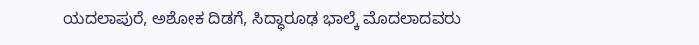ಯದಲಾಪುರೆ, ಅಶೋಕ ದಿಡಗೆ, ಸಿದ್ಧಾರೂಢ ಭಾಲ್ಕೆ ಮೊದಲಾದವರು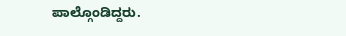ಪಾಲ್ಗೊಂಡಿದ್ದರು.